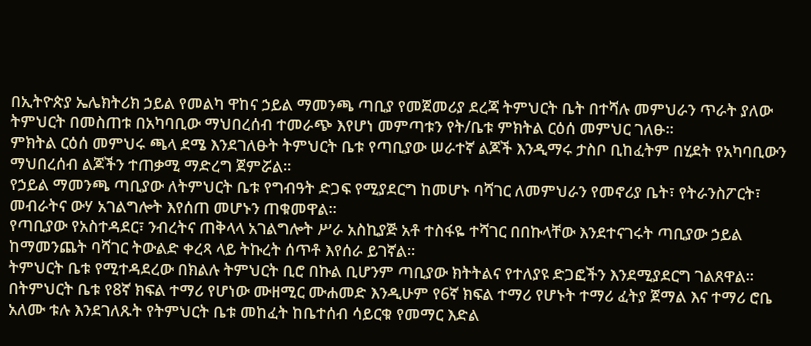በኢትዮጵያ ኤሌክትሪክ ኃይል የመልካ ዋከና ኃይል ማመንጫ ጣቢያ የመጀመሪያ ደረጃ ትምህርት ቤት በተሻሉ መምህራን ጥራት ያለው ትምህርት በመስጠቱ በአካባቢው ማህበረሰብ ተመራጭ እየሆነ መምጣቱን የት/ቤቱ ምክትል ርዕሰ መምህር ገለፁ።
ምክትል ርዕሰ መምህሩ ጫላ ደሜ እንደገለፁት ትምህርት ቤቱ የጣቢያው ሠራተኛ ልጆች እንዲማሩ ታስቦ ቢከፈትም በሂደት የአካባቢውን ማህበረሰብ ልጆችን ተጠቃሚ ማድረግ ጀምሯል፡፡
የኃይል ማመንጫ ጣቢያው ለትምህርት ቤቱ የግብዓት ድጋፍ የሚያደርግ ከመሆኑ ባሻገር ለመምህራን የመኖሪያ ቤት፣ የትራንስፖርት፣ መብራትና ውሃ አገልግሎት እየሰጠ መሆኑን ጠቁመዋል።
የጣቢያው የአስተዳደር፣ ንብረትና ጠቅላላ አገልግሎት ሥራ አስኪያጅ አቶ ተስፋዬ ተሻገር በበኩላቸው እንደተናገሩት ጣቢያው ኃይል ከማመንጨት ባሻገር ትውልድ ቀረጻ ላይ ትኩረት ሰጥቶ እየሰራ ይገኛል።
ትምህርት ቤቱ የሚተዳደረው በክልሉ ትምህርት ቢሮ በኩል ቢሆንም ጣቢያው ክትትልና የተለያዩ ድጋፎችን እንደሚያደርግ ገልጸዋል።
በትምህርት ቤቱ የ8ኛ ክፍል ተማሪ የሆነው ሙዘሚር ሙሐመድ እንዲሁም የ6ኛ ክፍል ተማሪ የሆኑት ተማሪ ፈትያ ጀማል እና ተማሪ ሮቤ አለሙ ቱሉ እንደገለጹት የትምህርት ቤቱ መከፈት ከቤተሰብ ሳይርቁ የመማር እድል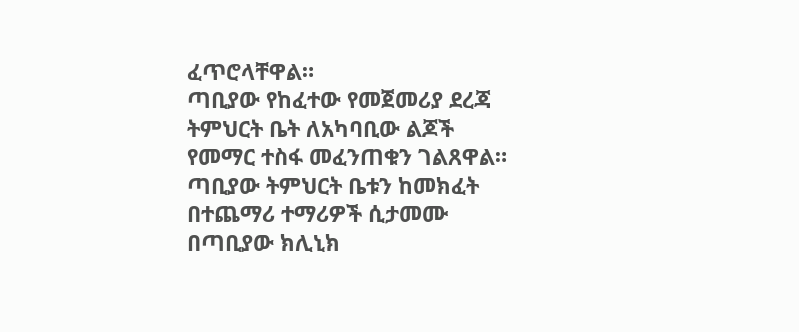ፈጥሮላቸዋል።
ጣቢያው የከፈተው የመጀመሪያ ደረጃ ትምህርት ቤት ለአካባቢው ልጆች የመማር ተስፋ መፈንጠቁን ገልጸዋል።
ጣቢያው ትምህርት ቤቱን ከመክፈት በተጨማሪ ተማሪዎች ሲታመሙ በጣቢያው ክሊኒክ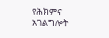የሕክምና አገልግሎት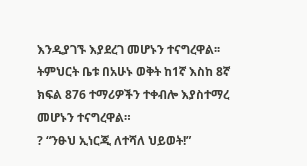እንዲያገኙ እያደረገ መሆኑን ተናግረዋል፡፡
ትምህርት ቤቱ በአሁኑ ወቅት ከ1ኛ እስከ 8ኛ ክፍል 876 ተማሪዎችን ተቀብሎ እያስተማረ መሆኑን ተናግረዋል።
? “ንፁህ ኢነርጂ ለተሻለ ህይወት!”